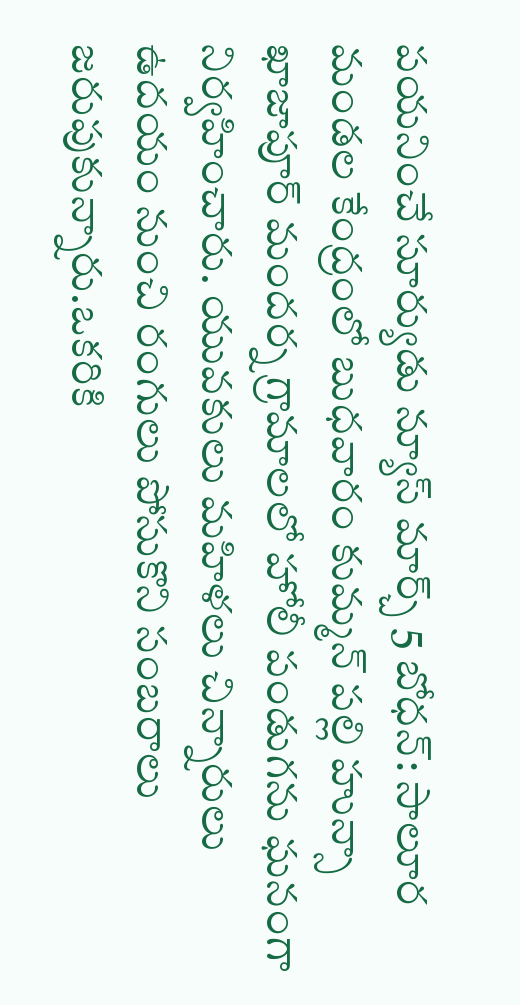పయనించే సూర్యుడు న్యూస్ మార్చ్ 5 బోధన్: సాలూర మండల కేంద్రంలో బుధవారం కుమ్మన్ పల్లి హున్సా ఖాజాపూర్ మందర్న గ్రామాలలో హోలీ పండుగను ఘనంగా నిర్వహించారు. యువకులు మహిళలు చిన్నారులు ఉదయం నుంచి రంగులు పోసుకొని సంబరాలు జరుపుకున్నారు.ఒకరికి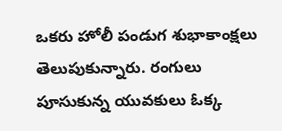ఒకరు హోలీ పండుగ శుభాకాంక్షలు తెలుపుకున్నారు. రంగులు పూసుకున్న యువకులు ఓక్క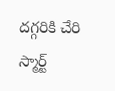దగ్గరికి చేరి స్మార్ట్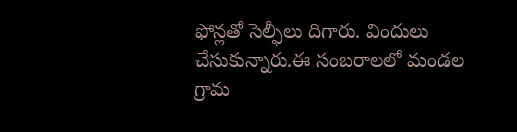ఫోన్లతో సెల్ఫీలు దిగారు. విందులు చేసుకున్నారు.ఈ సంబరాలలో మండల గ్రామ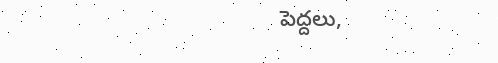పెద్దలు,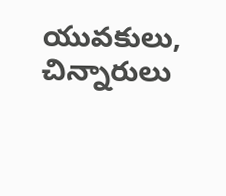యువకులు, చిన్నారులు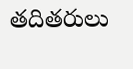తదితరులు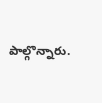పాల్గొన్నారు.